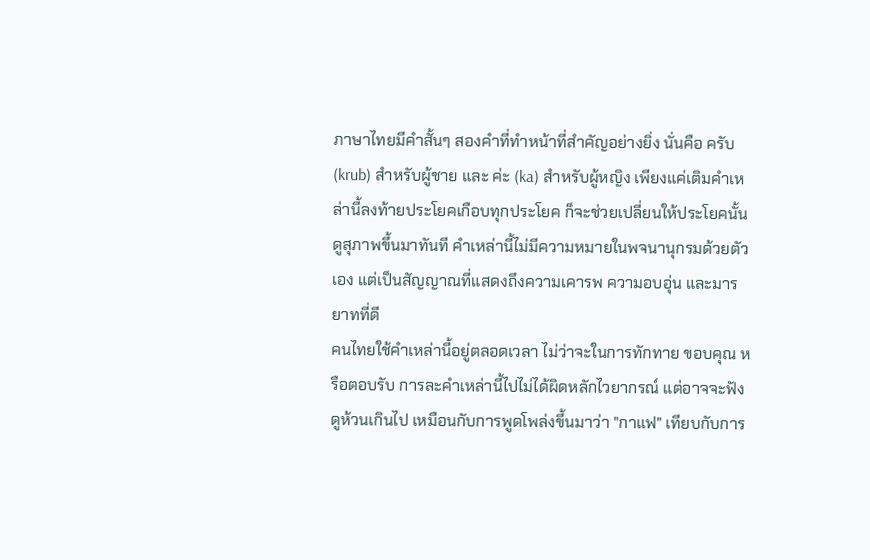ภาษาไทยมีคำสั้นๆ สองคำที่ทำหน้าที่สำคัญอย่างยิ่ง นั่นคือ ครับ (krub) สำหรับผู้ชาย และ ค่ะ (ka) สำหรับผู้หญิง เพียงแค่เติมคำเหล่านี้ลงท้ายประโยคเกือบทุกประโยค ก็จะช่วยเปลี่ยนให้ประโยคนั้นดูสุภาพขึ้นมาทันที คำเหล่านี้ไม่มีความหมายในพจนานุกรมด้วยตัวเอง แต่เป็นสัญญาณที่แสดงถึงความเคารพ ความอบอุ่น และมารยาทที่ดี
คนไทยใช้คำเหล่านี้อยู่ตลอดเวลา ไม่ว่าจะในการทักทาย ขอบคุณ หรือตอบรับ การละคำเหล่านี้ไปไม่ได้ผิดหลักไวยากรณ์ แต่อาจจะฟังดูห้วนเกินไป เหมือนกับการพูดโพล่งขึ้นมาว่า "กาแฟ" เทียบกับการ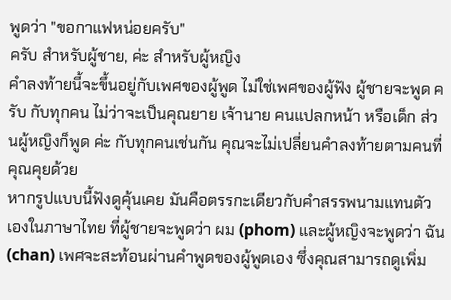พูดว่า "ขอกาแฟหน่อยครับ"
ครับ สำหรับผู้ชาย, ค่ะ สำหรับผู้หญิง
คำลงท้ายนี้จะขึ้นอยู่กับเพศของผู้พูด ไม่ใช่เพศของผู้ฟัง ผู้ชายจะพูด ครับ กับทุกคน ไม่ว่าจะเป็นคุณยาย เจ้านาย คนแปลกหน้า หรือเด็ก ส่วนผู้หญิงก็พูด ค่ะ กับทุกคนเช่นกัน คุณจะไม่เปลี่ยนคำลงท้ายตามคนที่คุณคุยด้วย
หากรูปแบบนี้ฟังดูคุ้นเคย มันคือตรรกะเดียวกับคำสรรพนามแทนตัวเองในภาษาไทย ที่ผู้ชายจะพูดว่า ผม (phom) และผู้หญิงจะพูดว่า ฉัน (chan) เพศจะสะท้อนผ่านคำพูดของผู้พูดเอง ซึ่งคุณสามารถดูเพิ่ม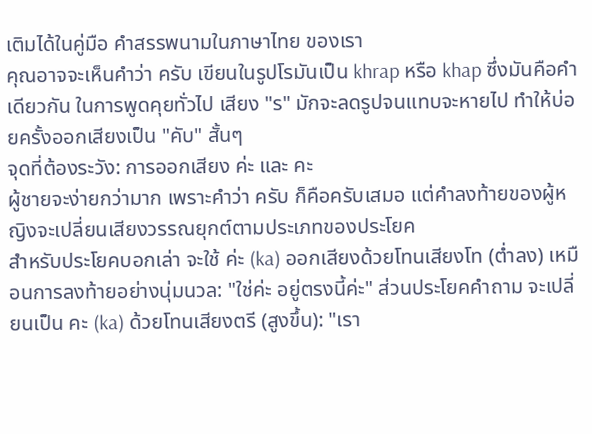เติมได้ในคู่มือ คำสรรพนามในภาษาไทย ของเรา
คุณอาจจะเห็นคำว่า ครับ เขียนในรูปโรมันเป็น khrap หรือ khap ซึ่งมันคือคำเดียวกัน ในการพูดคุยทั่วไป เสียง "ร" มักจะลดรูปจนแทบจะหายไป ทำให้บ่อยครั้งออกเสียงเป็น "คับ" สั้นๆ
จุดที่ต้องระวัง: การออกเสียง ค่ะ และ คะ
ผู้ชายจะง่ายกว่ามาก เพราะคำว่า ครับ ก็คือครับเสมอ แต่คำลงท้ายของผู้หญิงจะเปลี่ยนเสียงวรรณยุกต์ตามประเภทของประโยค
สำหรับประโยคบอกเล่า จะใช้ ค่ะ (ka) ออกเสียงด้วยโทนเสียงโท (ต่ำลง) เหมือนการลงท้ายอย่างนุ่มนวล: "ใช่ค่ะ อยู่ตรงนี้ค่ะ" ส่วนประโยคคำถาม จะเปลี่ยนเป็น คะ (ka) ด้วยโทนเสียงตรี (สูงขึ้น): "เรา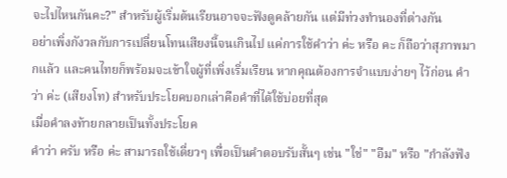จะไปไหนกันคะ?" สำหรับผู้เริ่มต้นเรียนอาจจะฟังดูคล้ายกัน แต่มีท่วงทำนองที่ต่างกัน
อย่าเพิ่งกังวลกับการเปลี่ยนโทนเสียงนี้จนเกินไป แค่การใช้คำว่า ค่ะ หรือ คะ ก็ถือว่าสุภาพมากแล้ว และคนไทยก็พร้อมจะเข้าใจผู้ที่เพิ่งเริ่มเรียน หากคุณต้องการจำแบบง่ายๆ ไว้ก่อน คำว่า ค่ะ (เสียงโท) สำหรับประโยคบอกเล่าคือคำที่ได้ใช้บ่อยที่สุด
เมื่อคำลงท้ายกลายเป็นทั้งประโยค
คำว่า ครับ หรือ ค่ะ สามารถใช้เดี่ยวๆ เพื่อเป็นคำตอบรับสั้นๆ เช่น "ใช่" "อืม" หรือ "กำลังฟัง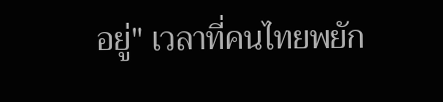อยู่" เวลาที่คนไทยพยัก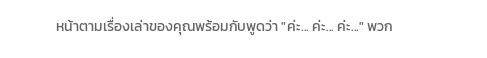หน้าตามเรื่องเล่าของคุณพร้อมกับพูดว่า "ค่ะ... ค่ะ... ค่ะ..." พวก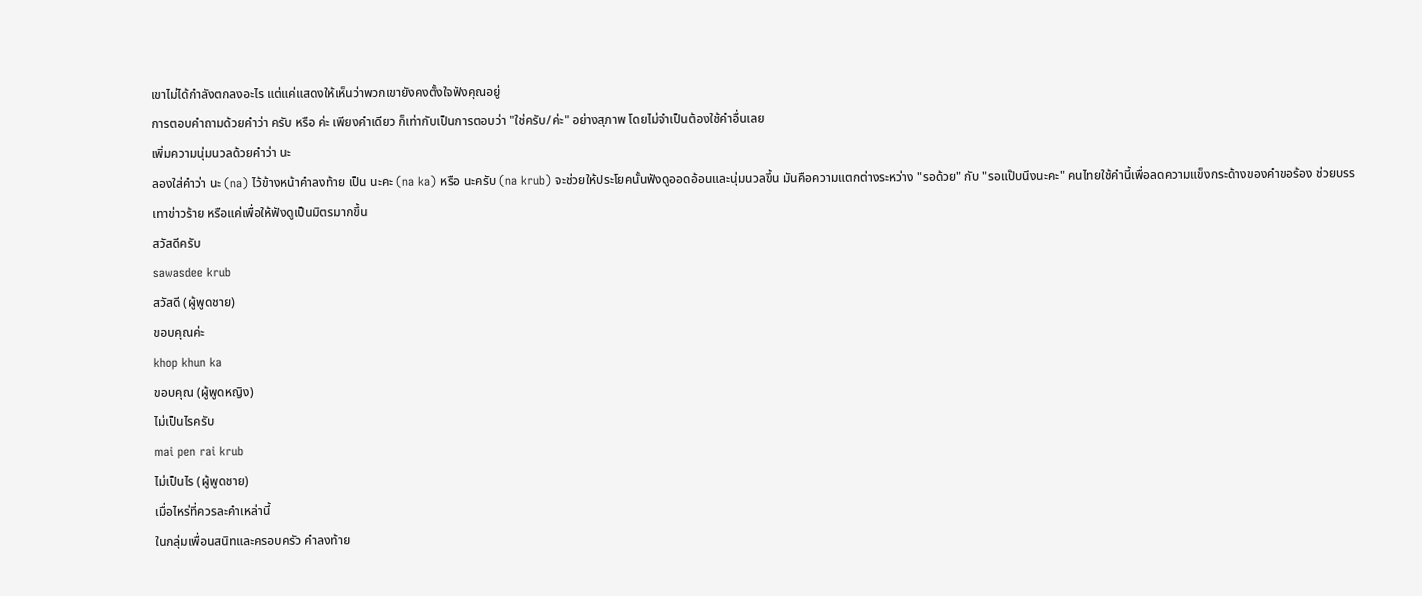เขาไม่ได้กำลังตกลงอะไร แต่แค่แสดงให้เห็นว่าพวกเขายังคงตั้งใจฟังคุณอยู่
การตอบคำถามด้วยคำว่า ครับ หรือ ค่ะ เพียงคำเดียว ก็เท่ากับเป็นการตอบว่า "ใช่ครับ/ค่ะ" อย่างสุภาพ โดยไม่จำเป็นต้องใช้คำอื่นเลย
เพิ่มความนุ่มนวลด้วยคำว่า นะ
ลองใส่คำว่า นะ (na) ไว้ข้างหน้าคำลงท้าย เป็น นะคะ (na ka) หรือ นะครับ (na krub) จะช่วยให้ประโยคนั้นฟังดูออดอ้อนและนุ่มนวลขึ้น มันคือความแตกต่างระหว่าง "รอด้วย" กับ "รอแป๊บนึงนะคะ" คนไทยใช้คำนี้เพื่อลดความแข็งกระด้างของคำขอร้อง ช่วยบรรเทาข่าวร้าย หรือแค่เพื่อให้ฟังดูเป็นมิตรมากขึ้น
สวัสดีครับ
sawasdee krub
สวัสดี (ผู้พูดชาย)
ขอบคุณค่ะ
khop khun ka
ขอบคุณ (ผู้พูดหญิง)
ไม่เป็นไรครับ
mai pen rai krub
ไม่เป็นไร (ผู้พูดชาย)
เมื่อไหร่ที่ควรละคำเหล่านี้
ในกลุ่มเพื่อนสนิทและครอบครัว คำลงท้าย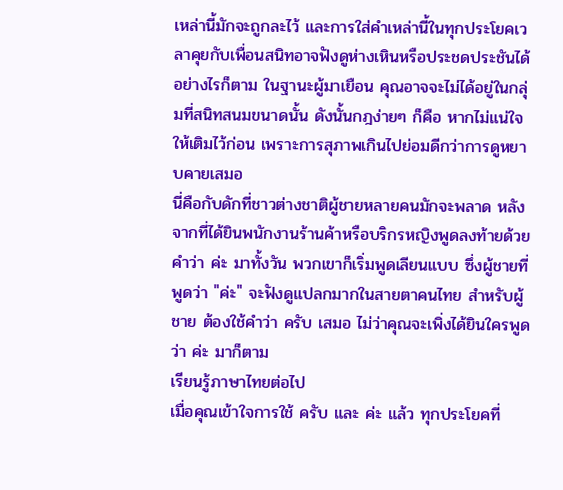เหล่านี้มักจะถูกละไว้ และการใส่คำเหล่านี้ในทุกประโยคเวลาคุยกับเพื่อนสนิทอาจฟังดูห่างเหินหรือประชดประชันได้ อย่างไรก็ตาม ในฐานะผู้มาเยือน คุณอาจจะไม่ได้อยู่ในกลุ่มที่สนิทสนมขนาดนั้น ดังนั้นกฎง่ายๆ ก็คือ หากไม่แน่ใจ ให้เติมไว้ก่อน เพราะการสุภาพเกินไปย่อมดีกว่าการดูหยาบคายเสมอ
นี่คือกับดักที่ชาวต่างชาติผู้ชายหลายคนมักจะพลาด หลังจากที่ได้ยินพนักงานร้านค้าหรือบริกรหญิงพูดลงท้ายด้วยคำว่า ค่ะ มาทั้งวัน พวกเขาก็เริ่มพูดเลียนแบบ ซึ่งผู้ชายที่พูดว่า "ค่ะ" จะฟังดูแปลกมากในสายตาคนไทย สำหรับผู้ชาย ต้องใช้คำว่า ครับ เสมอ ไม่ว่าคุณจะเพิ่งได้ยินใครพูดว่า ค่ะ มาก็ตาม
เรียนรู้ภาษาไทยต่อไป
เมื่อคุณเข้าใจการใช้ ครับ และ ค่ะ แล้ว ทุกประโยคที่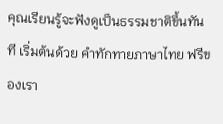คุณเรียนรู้จะฟังดูเป็นธรรมชาติขึ้นทันที เริ่มต้นด้วย คำทักทายภาษาไทย ฟรีของเรา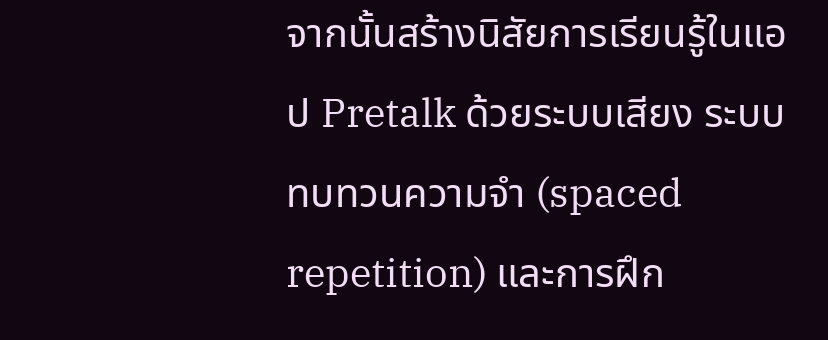จากนั้นสร้างนิสัยการเรียนรู้ในแอป Pretalk ด้วยระบบเสียง ระบบทบทวนความจำ (spaced repetition) และการฝึก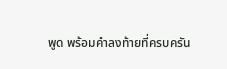พูด พร้อมคำลงท้ายที่ครบครัน